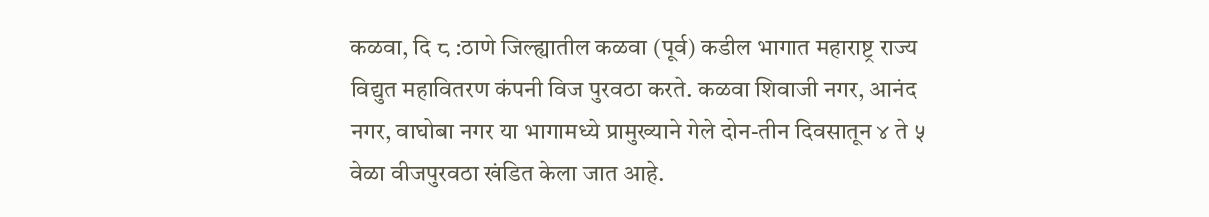कळवा, दि ८ :ठाणे जिल्ह्यातील कळवा (पूर्व) कडील भागात महाराष्ट्र राज्य विद्युत महावितरण कंपनी विज पुरवठा करते. कळवा शिवाजी नगर, आनंद नगर, वाघोबा नगर या भागामध्ये प्रामुख्याने गेले दोन-तीन दिवसातून ४ ते ५ वेळा वीजपुरवठा खंडित केला जात आहे.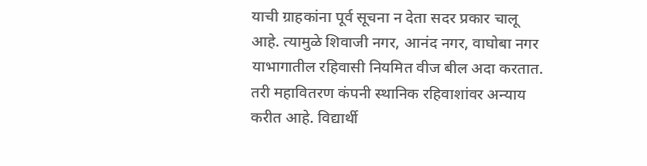याची ग्राहकांना पूर्व सूचना न देता सदर प्रकार चालू आहे. त्यामुळे शिवाजी नगर, आनंद नगर, वाघोबा नगर याभागातील रहिवासी नियमित वीज बील अदा करतात. तरी महावितरण कंपनी स्थानिक रहिवाशांवर अन्याय करीत आहे. विद्यार्थी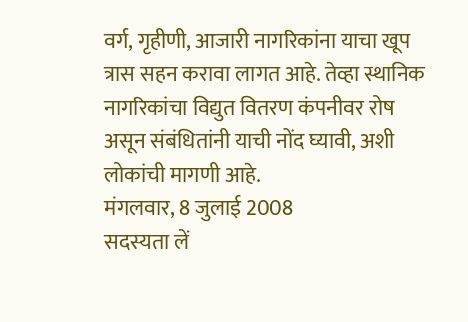वर्ग, गृहीणी, आजारी नागरिकांना याचा खूप त्रास सहन करावा लागत आहे. तेव्हा स्थानिक नागरिकांचा विद्युत वितरण कंपनीवर रोष असून संबंधितांनी याची नोंद घ्यावी, अशी लोकांची मागणी आहे.
मंगलवार, 8 जुलाई 2008
सदस्यता लें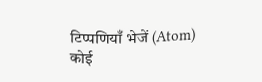टिप्पणियाँ भेजें (Atom)
कोई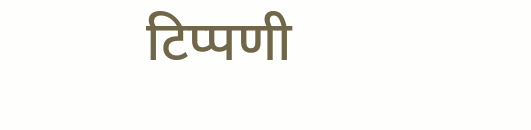टिप्पणी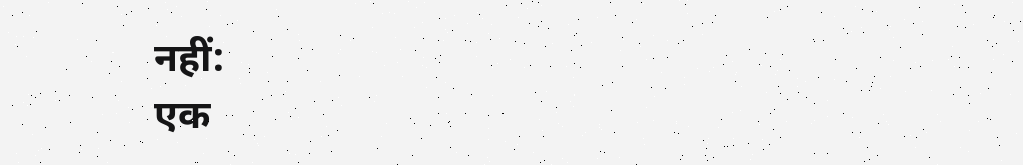नहीं:
एक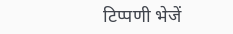टिप्पणी भेजें